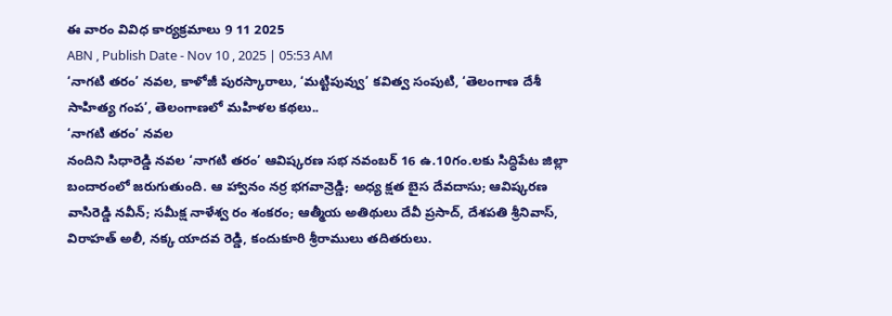ఈ వారం వివిధ కార్యక్రమాలు 9 11 2025
ABN , Publish Date - Nov 10 , 2025 | 05:53 AM
‘నాగటి తరం’ నవల, కాళోజీ పురస్కారాలు, ‘మట్టిపువ్వు’ కవిత్వ సంపుటి, ‘తెలంగాణ దేశీ సాహిత్య గంప’, తెలంగాణలో మహిళల కథలు..
‘నాగటి తరం’ నవల
నందిని సిధారెడ్డి నవల ‘నాగటి తరం’ ఆవిష్కరణ సభ నవంబర్ 16 ఉ.10గం.లకు సిద్ధిపేట జిల్లా బందారంలో జరుగుతుంది. ఆ హ్వానం నర్ర భగవాన్రెడ్డి; అధ్య క్షత బైస దేవదాసు; ఆవిష్కరణ వాసిరెడ్డి నవీన్; సమీక్ష నాళేశ్వ రం శంకరం; ఆత్మీయ అతిథులు దేవీ ప్రసాద్, దేశపతి శ్రీనివాస్, విరాహత్ అలీ, నక్క యాదవ రెడ్డి, కందుకూరి శ్రీరాములు తదితరులు.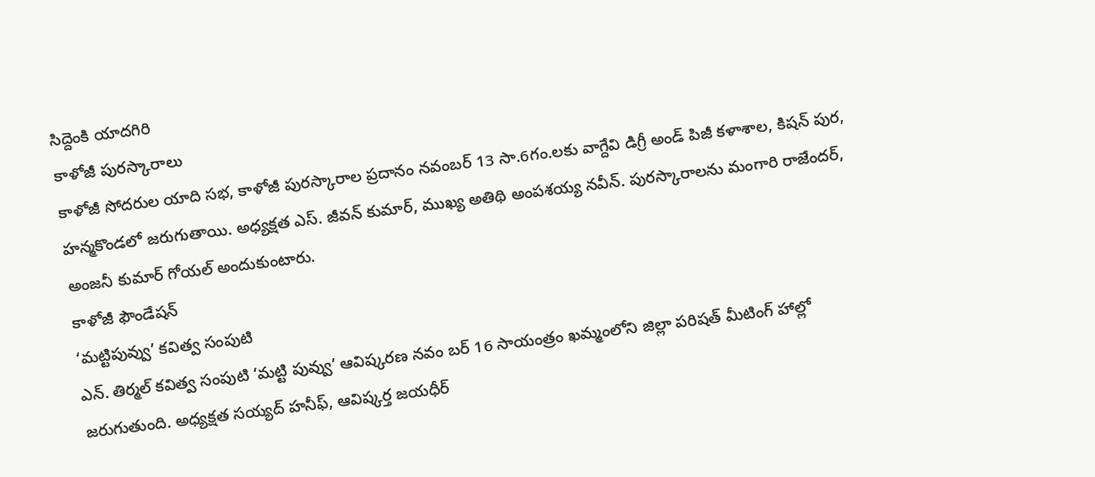సిద్దెంకి యాదగిరి
కాళోజీ పురస్కారాలు
కాళోజీ సోదరుల యాది సభ, కాళోజీ పురస్కారాల ప్రదానం నవంబర్ 13 సా.6గం.లకు వాగ్దేవి డిగ్రీ అండ్ పిజీ కళాశాల, కిషన్ పుర, హన్మకొండలో జరుగుతాయి. అధ్యక్షత ఎస్. జీవన్ కుమార్, ముఖ్య అతిథి అంపశయ్య నవీన్. పురస్కారాలను మంగారి రాజేందర్, అంజనీ కుమార్ గోయల్ అందుకుంటారు.
కాళోజీ ఫౌండేషన్
‘మట్టిపువ్వు’ కవిత్వ సంపుటి
ఎన్. తిర్మల్ కవిత్వ సంపుటి ‘మట్టి పువ్వు’ ఆవిష్కరణ నవం బర్ 16 సాయంత్రం ఖమ్మంలోని జిల్లా పరిషత్ మీటింగ్ హాల్లో జరుగుతుంది. అధ్యక్షత సయ్యద్ హనీఫ్, ఆవిష్కర్త జయధీర్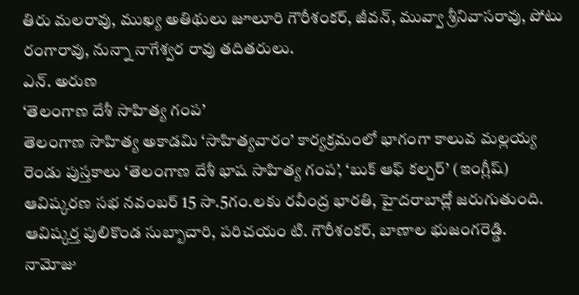తిరు మలరావు, ముఖ్య అతిథులు జూలూరి గౌరీశంకర్, జీవన్, మువ్వా శ్రీనివాసరావు, పోటు రంగారావు, నున్నా నాగేశ్వర రావు తదితరులు.
ఎన్. అరుణ
‘తెలంగాణ దేశీ సాహిత్య గంప’
తెలంగాణ సాహిత్య అకాడమి ‘సాహిత్యవారం’ కార్యక్రమంలో భాగంగా కాలువ మల్లయ్య రెండు పుస్తకాలు ‘తెలంగాణ దేశీ భాష సాహిత్య గంప’, ‘బుక్ ఆఫ్ కల్చర్’ (ఇంగ్లీష్) ఆవిష్కరణ సభ నవంబర్ 15 సా.5గం.లకు రవీంద్ర భారతి, హైదరాబాద్లో జరుగుతుంది. ఆవిష్కర్త పులికొండ సుబ్బాచారి, పరిచయం టి. గౌరీశంకర్, బాణాల భుజంగరెడ్డి.
నామోజు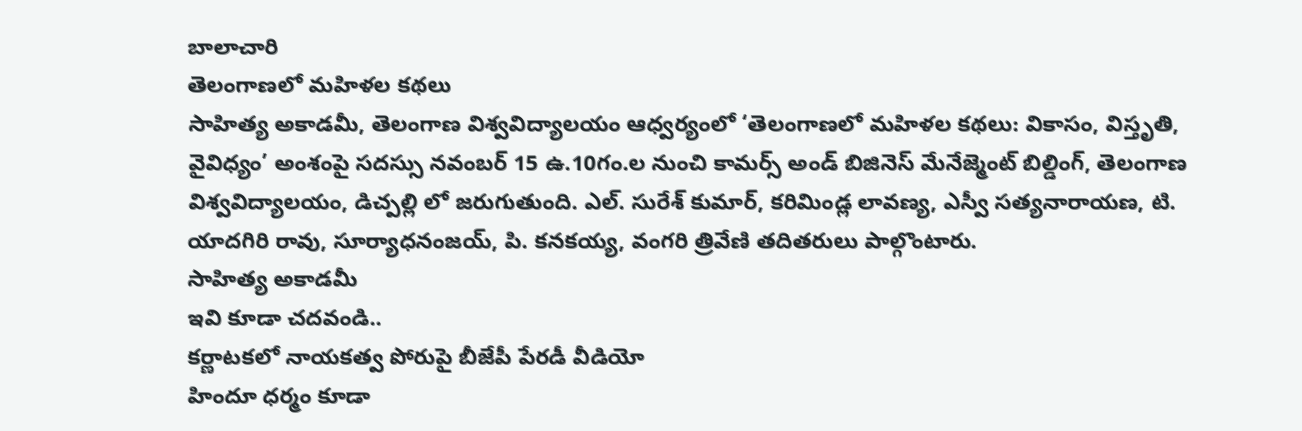బాలాచారి
తెలంగాణలో మహిళల కథలు
సాహిత్య అకాడమీ, తెలంగాణ విశ్వవిద్యాలయం ఆధ్వర్యంలో ‘తెలంగాణలో మహిళల కథలు: వికాసం, విస్తృతి, వైవిధ్యం’ అంశంపై సదస్సు నవంబర్ 15 ఉ.10గం.ల నుంచి కామర్స్ అండ్ బిజినెస్ మేనేజ్మెంట్ బిల్డింగ్, తెలంగాణ విశ్వవిద్యాలయం, డిచ్పల్లి లో జరుగుతుంది. ఎల్. సురేశ్ కుమార్, కరిమిండ్ల లావణ్య, ఎస్వీ సత్యనారాయణ, టి. యాదగిరి రావు, సూర్యాధనంజయ్, పి. కనకయ్య, వంగరి త్రివేణి తదితరులు పాల్గొంటారు.
సాహిత్య అకాడమీ
ఇవి కూడా చదవండి..
కర్ణాటకలో నాయకత్వ పోరుపై బీజేపీ పేరడీ వీడియో
హిందూ ధర్మం కూడా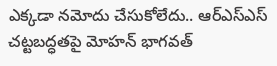ఎక్కడా నమోదు చేసుకోలేదు.. ఆర్ఎస్ఎస్ చట్టబద్ధతపై మోహన్ భాగవత్